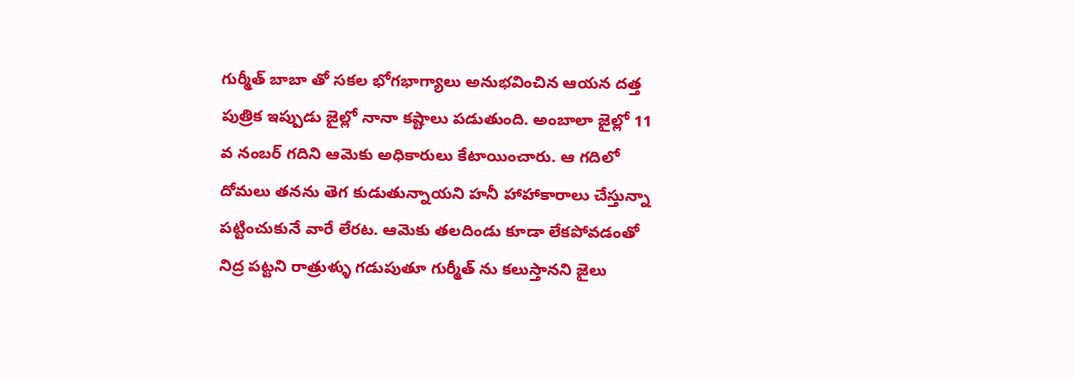గుర్మీత్ బాబా తో సకల భోగభాగ్యాలు అనుభవించిన ఆయన దత్త పుత్రిక ఇప్పుడు జైల్లో నానా కష్టాలు పడుతుంది. అంబాలా జైల్లో 11 వ నంబర్ గదిని ఆమెకు అధికారులు కేటాయించారు. ఆ గదిలో దోమలు తనను తెగ కుడుతున్నాయని హనీ హాహాకారాలు చేస్తున్నా పట్టించుకునే వారే లేరట. ఆమెకు తలదిండు కూడా లేకపోవడంతో నిద్ర పట్టని రాత్రుళ్ళు గడుపుతూ గుర్మీత్ ను కలుస్తానని జైలు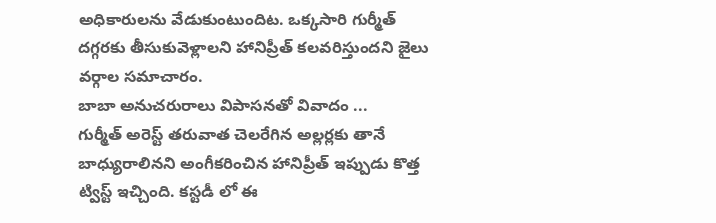అధికారులను వేడుకుంటుందిట. ఒక్కసారి గుర్మీత్ దగ్గరకు తీసుకువెళ్లాలని హానిప్రీత్ కలవరిస్తుందని జైలు వర్గాల సమాచారం.
బాబా అనుచరురాలు విపాసనతో వివాదం ...
గుర్మీత్ అరెస్ట్ తరువాత చెలరేగిన అల్లర్లకు తానే బాధ్యురాలినని అంగీకరించిన హానిప్రీత్ ఇప్పుడు కొత్త ట్విస్ట్ ఇచ్చింది. కస్టడీ లో ఈ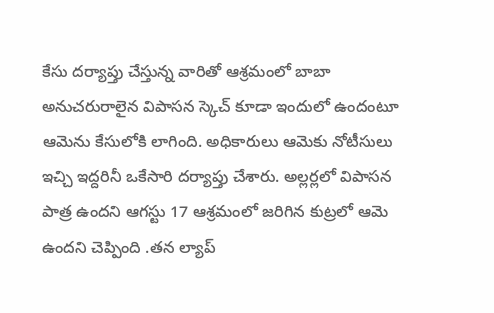కేసు దర్యాప్తు చేస్తున్న వారితో ఆశ్రమంలో బాబా అనుచరురాలైన విపాసన స్కెచ్ కూడా ఇందులో ఉందంటూ ఆమెను కేసులోకి లాగింది. అధికారులు ఆమెకు నోటీసులు ఇచ్చి ఇద్దరినీ ఒకేసారి దర్యాప్తు చేశారు. అల్లర్లలో విపాసన పాత్ర ఉందని ఆగస్టు 17 ఆశ్రమంలో జరిగిన కుట్రలో ఆమె ఉందని చెప్పింది .తన ల్యాప్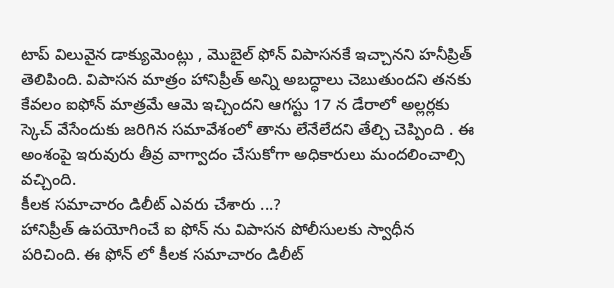టాప్ విలువైన డాక్యుమెంట్లు , మొబైల్ ఫోన్ విపాసనకే ఇచ్చానని హనీప్రిత్ తెలిపింది. విపాసన మాత్రం హానిప్రీత్ అన్ని అబద్ధాలు చెబుతుందని తనకు కేవలం ఐఫోన్ మాత్రమే ఆమె ఇచ్చిందని ఆగస్టు 17 న డేరాలో అల్లర్లకు స్కెచ్ వేసేందుకు జరిగిన సమావేశంలో తాను లేనేలేదని తేల్చి చెప్పింది . ఈ అంశంపై ఇరువురు తీవ్ర వాగ్వాదం చేసుకోగా అధికారులు మందలించాల్సి వచ్చింది.
కీలక సమాచారం డిలీట్ ఎవరు చేశారు ...?
హానిప్రీత్ ఉపయోగించే ఐ ఫోన్ ను విపాసన పోలీసులకు స్వాధీన పరిచింది. ఈ ఫోన్ లో కీలక సమాచారం డిలీట్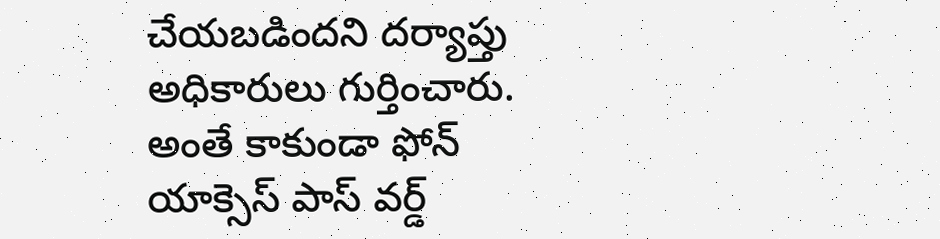చేయబడిందని దర్యాప్తు అధికారులు గుర్తించారు. అంతే కాకుండా ఫోన్ యాక్సెస్ పాస్ వర్డ్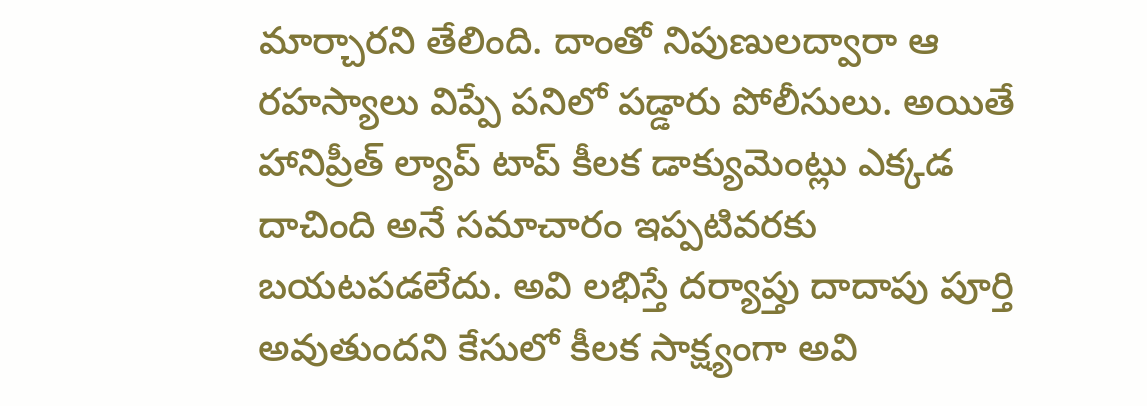మార్చారని తేలింది. దాంతో నిపుణులద్వారా ఆ రహస్యాలు విప్పే పనిలో పడ్డారు పోలీసులు. అయితే హానిప్రీత్ ల్యాప్ టాప్ కీలక డాక్యుమెంట్లు ఎక్కడ దాచింది అనే సమాచారం ఇప్పటివరకు బయటపడలేదు. అవి లభిస్తే దర్యాప్తు దాదాపు పూర్తి అవుతుందని కేసులో కీలక సాక్ష్యంగా అవి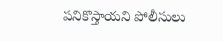పనికొస్తాయని పోలీసులు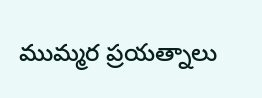ముమ్మర ప్రయత్నాలు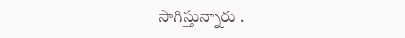సాగిస్తున్నారు .